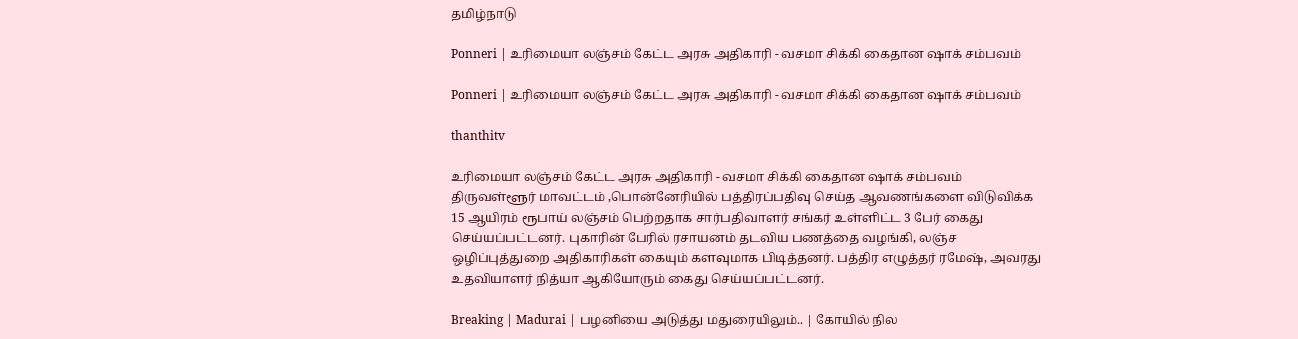தமிழ்நாடு

Ponneri | உரிமையா லஞ்சம் கேட்ட அரசு அதிகாரி - வசமா சிக்கி கைதான ஷாக் சம்பவம்

Ponneri | உரிமையா லஞ்சம் கேட்ட அரசு அதிகாரி - வசமா சிக்கி கைதான ஷாக் சம்பவம்

thanthitv

உரிமையா லஞ்சம் கேட்ட அரசு அதிகாரி - வசமா சிக்கி கைதான ஷாக் சம்பவம் திருவள்ளூர் மாவட்டம் ,பொன்னேரியில் பத்திரப்பதிவு செய்த ஆவணங்களை விடுவிக்க 15 ஆயிரம் ரூபாய் லஞ்சம் பெற்றதாக சார்பதிவாளர் சங்கர் உள்ளிட்ட 3 பேர் கைது செய்யப்பட்டனர். புகாரின் பேரில் ரசாயனம் தடவிய பணத்தை வழங்கி, லஞ்ச ஒழிப்புத்துறை அதிகாரிகள் கையும் களவுமாக பிடித்தனர். பத்திர எழுத்தர் ரமேஷ், அவரது உதவியாளர் நித்யா ஆகியோரும் கைது செய்யப்பட்டனர்.

Breaking | Madurai | பழனியை அடுத்து மதுரையிலும்.. | கோயில் நில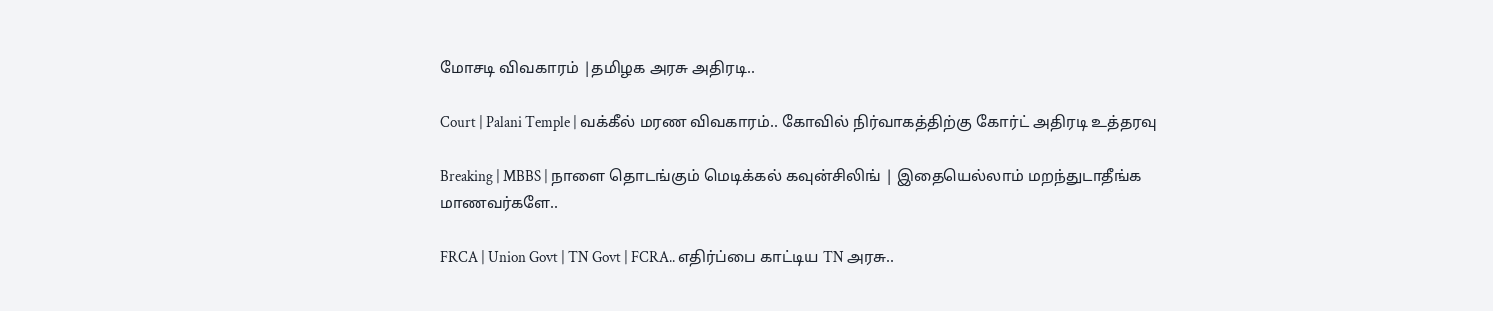மோசடி விவகாரம் |தமிழக அரசு அதிரடி..

Court | Palani Temple | வக்கீல் மரண விவகாரம்.. கோவில் நிர்வாகத்திற்கு கோர்ட் அதிரடி உத்தரவு

Breaking | MBBS | நாளை தொடங்கும் மெடிக்கல் கவுன்சிலிங் | இதையெல்லாம் மறந்துடாதீங்க மாணவர்களே..

FRCA | Union Govt | TN Govt | FCRA.. எதிர்ப்பை காட்டிய TN அரசு..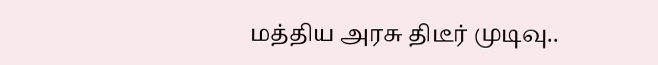மத்திய அரசு திடீர் முடிவு..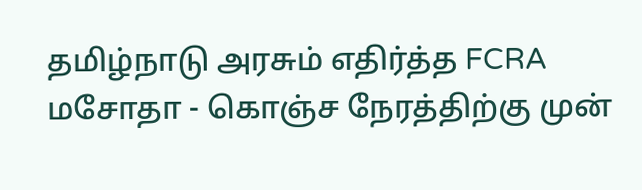தமிழ்நாடு அரசும் எதிர்த்த FCRA மசோதா - கொஞ்ச நேரத்திற்கு முன்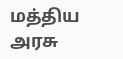மத்திய அரசு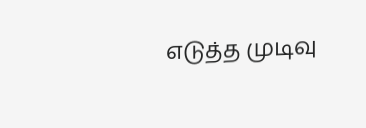எடுத்த முடிவு